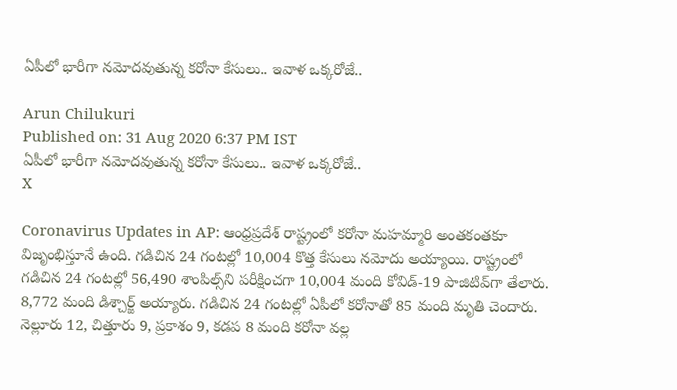ఏపీలో భారీగా నమోదవుతున్న కరోనా కేసులు.. ఇవాళ ఒక్కరోజే..

Arun Chilukuri
Published on: 31 Aug 2020 6:37 PM IST
ఏపీలో భారీగా నమోదవుతున్న కరోనా కేసులు.. ఇవాళ ఒక్కరోజే..
X

Coronavirus Updates in AP: ఆంధ్రప్రదేశ్ రాష్ట్రంలో కరోనా మహమ్మారి అంతకంతకూ విజృంభిస్తూనే ఉంది. గడిచిన 24 గంటల్లో 10,004 కొత్త కేసులు నమోదు అయ్యాయి. రాష్ట్రంలో గడిచిన 24 గంటల్లో 56,490 శాంపిల్స్‌ని పరీక్షించగా 10,004 మంది కోవిడ్-19 పాజిటివ్‌గా తేలారు. 8,772 మంది డిశ్చార్జ్ అయ్యారు. గడిచిన 24 గంటల్లో ఏపీలో కరోనాతో 85 మంది మృతి చెందారు. నెల్లూరు 12, చిత్తూరు 9, ప్రకాశం 9, కడప 8 మంది కరోనా వల్ల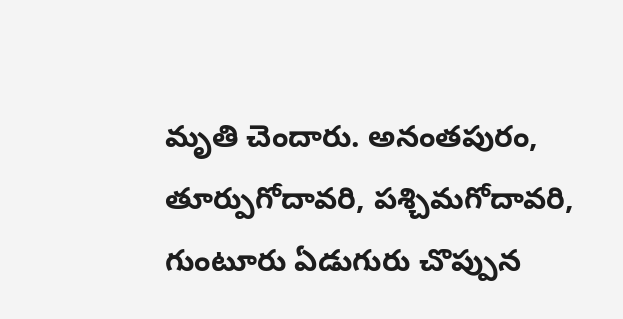మృతి చెందారు. అనంతపురం, తూర్పుగోదావరి, పశ్చిమగోదావరి, గుంటూరు ఏడుగురు చొప్పున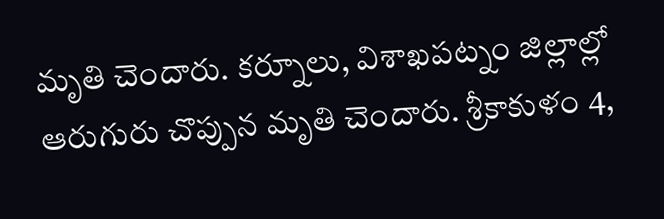మృతి చెందారు. కర్నూలు, విశాఖపట్నం జిల్లాల్లో ఆరుగురు చొప్పున మృతి చెందారు. శ్రీకాకుళం 4,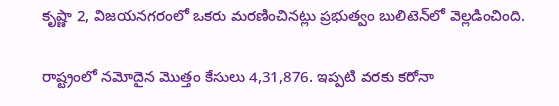కృష్ణా 2, విజయనగరంలో ఒకరు మరణించినట్లు ప్రభుత్వం బులిటెన్‌లో వెల్లడించింది.

రాష్ట్రంలో నమోదైన మొత్తం కేసులు 4,31,876. ఇప్పటి వరకు కరోనా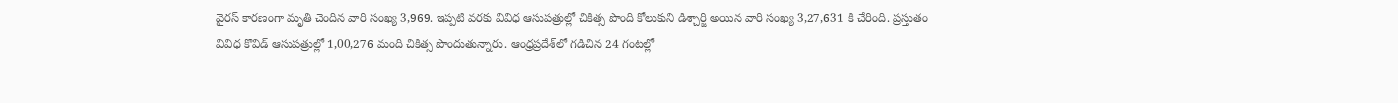వైరస్ కారణంగా మృతి చెందిన వారి సంఖ్య 3,969. ఇప్పటి వరకు వివిధ ఆసుపత్రుల్లో చికిత్స పొంది కోలుకుని డిశ్చార్జి అయిన వారి సంఖ్య 3,27,631 కి చేరింది. ప్రస్తుతం వివిధ కొవిడ్‌ ఆసుపత్రుల్లో 1,00,276 మంది చికిత్స పొందుతున్నారు. ఆంధ్రప్రదేశ్‌లో గడిచిన 24 గంటల్లో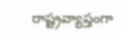రాష్ట్రవ్యాప్తంగా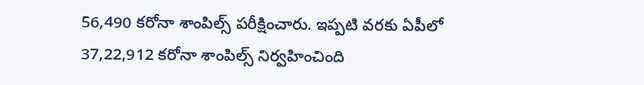56,490 కరోనా శాంపిల్స్ పరీక్షించారు. ఇప్పటి వరకు ఏపీలో 37,22,912 కరోనా శాంపిల్స్ నిర్వహించింది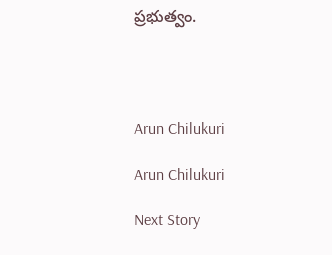ప్రభుత్వం.




Arun Chilukuri

Arun Chilukuri

Next Story